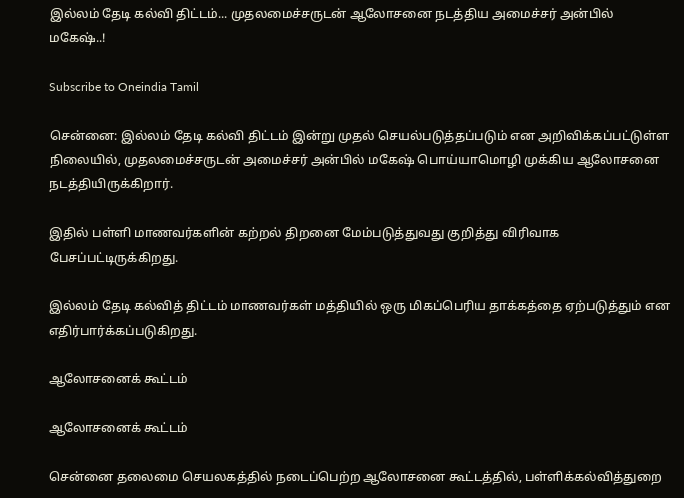இல்லம் தேடி கல்வி திட்டம்... முதலமைச்சருடன் ஆலோசனை நடத்திய அமைச்சர் அன்பில் மகேஷ்..!

Subscribe to Oneindia Tamil

சென்னை: இல்லம் தேடி கல்வி திட்டம் இன்று முதல் செயல்படுத்தப்படும் என அறிவிக்கப்பட்டுள்ள நிலையில், முதலமைச்சருடன் அமைச்சர் அன்பில் மகேஷ் பொய்யாமொழி முக்கிய ஆலோசனை நடத்தியிருக்கிறார்.

இதில் பள்ளி மாணவர்களின் கற்றல் திறனை மேம்படுத்துவது குறித்து விரிவாக பேசப்பட்டிருக்கிறது.

இல்லம் தேடி கல்வித் திட்டம் மாணவர்கள் மத்தியில் ஒரு மிகப்பெரிய தாக்கத்தை ஏற்படுத்தும் என எதிர்பார்க்கப்படுகிறது.

ஆலோசனைக் கூட்டம்

ஆலோசனைக் கூட்டம்

சென்னை தலைமை செயலகத்தில் நடைப்பெற்ற ஆலோசனை கூட்டத்தில், பள்ளிக்கல்வித்துறை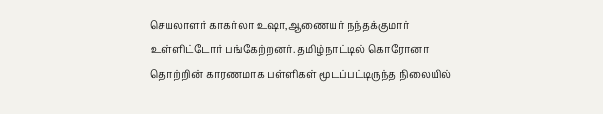செயலாளர் காகர்லா உஷா,ஆணையர் நந்தக்குமார் உள்ளிட்டோர் பங்கேற்றனர். தமிழ்நாட்டில் கொரோனா தொற்றின் காரணமாக பள்ளிகள் மூடப்பட்டிருந்த நிலையில்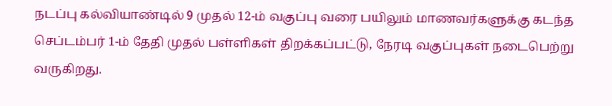நடப்பு கல்வியாண்டில் 9 முதல் 12-ம் வகுப்பு வரை பயிலும் மாணவர்களுக்கு கடந்த செப்டம்பர் 1-ம் தேதி முதல் பள்ளிகள் திறக்கப்பட்டு, நேரடி வகுப்புகள் நடைபெற்று வருகிறது.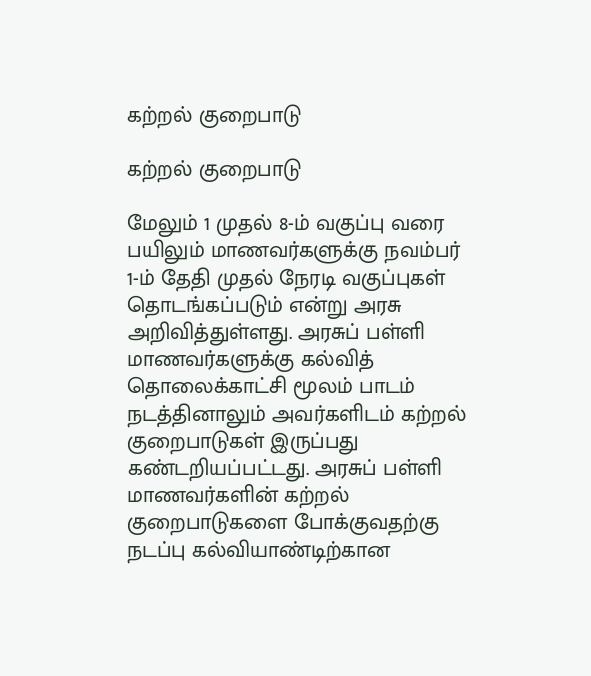கற்றல் குறைபாடு

கற்றல் குறைபாடு

மேலும் 1 முதல் 8-ம் வகுப்பு வரை பயிலும் மாணவர்களுக்கு நவம்பர் 1-ம் தேதி முதல் நேரடி வகுப்புகள் தொடங்கப்படும் என்று அரசு அறிவித்துள்ளது. அரசுப் பள்ளி மாணவர்களுக்கு கல்வித் தொலைக்காட்சி மூலம் பாடம் நடத்தினாலும் அவர்களிடம் கற்றல் குறைபாடுகள் இருப்பது கண்டறியப்பட்டது. அரசுப் பள்ளி மாணவர்களின் கற்றல் குறைபாடுகளை போக்குவதற்கு நடப்பு கல்வியாண்டிற்கான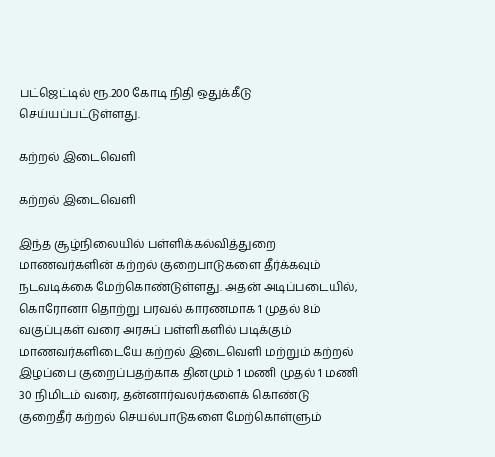பட்ஜெட்டில் ரூ.200 கோடி நிதி ஒதுக்கீடு செய்யப்பட்டுள்ளது.

கற்றல் இடைவெளி

கற்றல் இடைவெளி

இந்த சூழ்நிலையில் பள்ளிக்கல்வித்துறை மாணவர்களின் கற்றல் குறைபாடுகளை தீர்க்கவும் நடவடிக்கை மேற்கொண்டுள்ளது. அதன் அடிப்படையில், கொரோனா தொற்று பரவல் காரணமாக 1 முதல் 8ம் வகுப்புகள் வரை அரசுப் பள்ளிகளில் படிக்கும் மாணவர்களிடையே கற்றல் இடைவெளி மற்றும் கற்றல் இழப்பை குறைப்பதற்காக தினமும் 1 மணி முதல் 1 மணி 30 நிமிடம் வரை, தன்னார்வலர்களைக் கொண்டு குறைதீர் கற்றல் செயல்பாடுகளை மேற்கொள்ளும்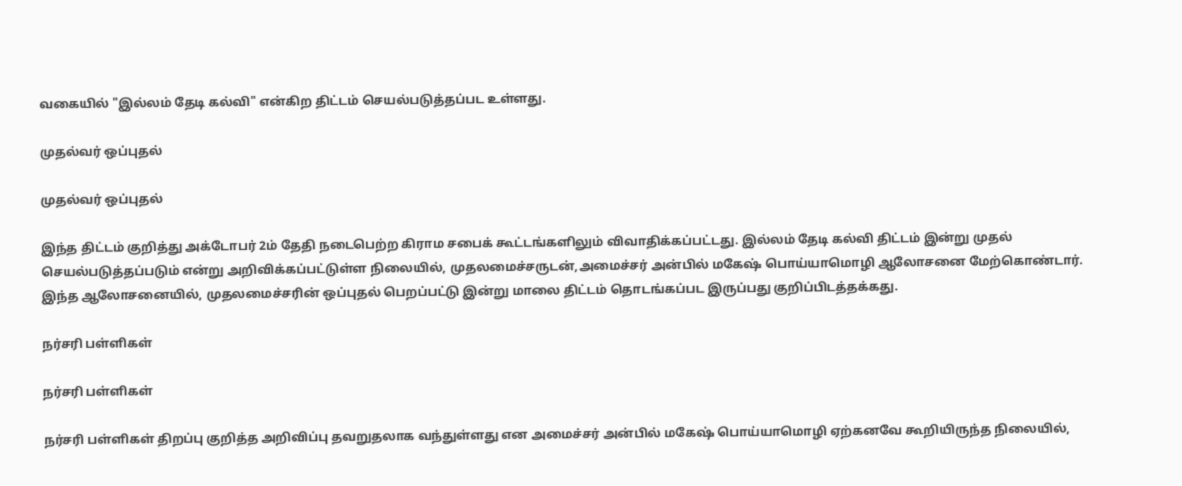வகையில் "இல்லம் தேடி கல்வி" என்கிற திட்டம் செயல்படுத்தப்பட உள்ளது.

முதல்வர் ஒப்புதல்

முதல்வர் ஒப்புதல்

இந்த திட்டம் குறித்து அக்டோபர் 2ம் தேதி நடைபெற்ற கிராம சபைக் கூட்டங்களிலும் விவாதிக்கப்பட்டது. இல்லம் தேடி கல்வி திட்டம் இன்று முதல் செயல்படுத்தப்படும் என்று அறிவிக்கப்பட்டுள்ள நிலையில், முதலமைச்சருடன்,அமைச்சர் அன்பில் மகேஷ் பொய்யாமொழி ஆலோசனை மேற்கொண்டார். இந்த ஆலோசனையில், முதலமைச்சரின் ஒப்புதல் பெறப்பட்டு இன்று மாலை திட்டம் தொடங்கப்பட இருப்பது குறிப்பிடத்தக்கது.

நர்சரி பள்ளிகள்

நர்சரி பள்ளிகள்

நர்சரி பள்ளிகள் திறப்பு குறித்த அறிவிப்பு தவறுதலாக வந்துள்ளது என அமைச்சர் அன்பில் மகேஷ் பொய்யாமொழி ஏற்கனவே கூறியிருந்த நிலையில்,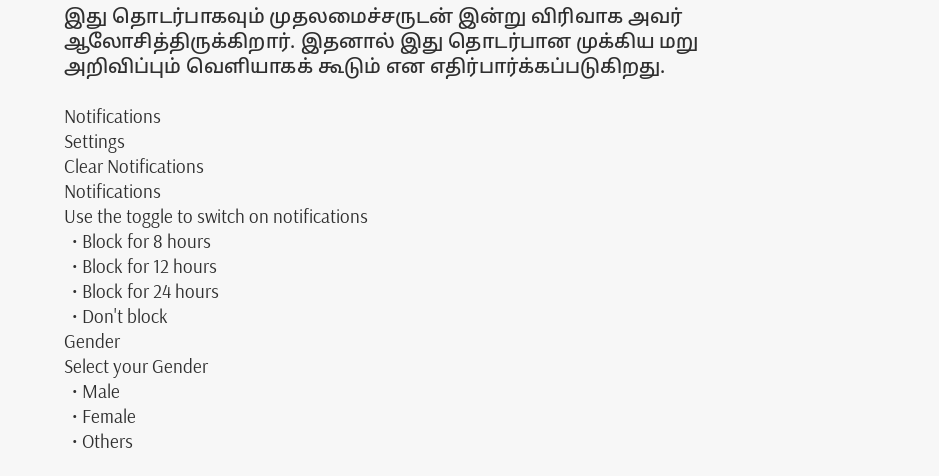இது தொடர்பாகவும் முதலமைச்சருடன் இன்று விரிவாக அவர் ஆலோசித்திருக்கிறார். இதனால் இது தொடர்பான முக்கிய மறு அறிவிப்பும் வெளியாகக் கூடும் என எதிர்பார்க்கப்படுகிறது.

Notifications
Settings
Clear Notifications
Notifications
Use the toggle to switch on notifications
  • Block for 8 hours
  • Block for 12 hours
  • Block for 24 hours
  • Don't block
Gender
Select your Gender
  • Male
  • Female
  • Others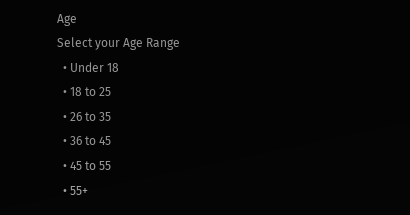Age
Select your Age Range
  • Under 18
  • 18 to 25
  • 26 to 35
  • 36 to 45
  • 45 to 55
  • 55+